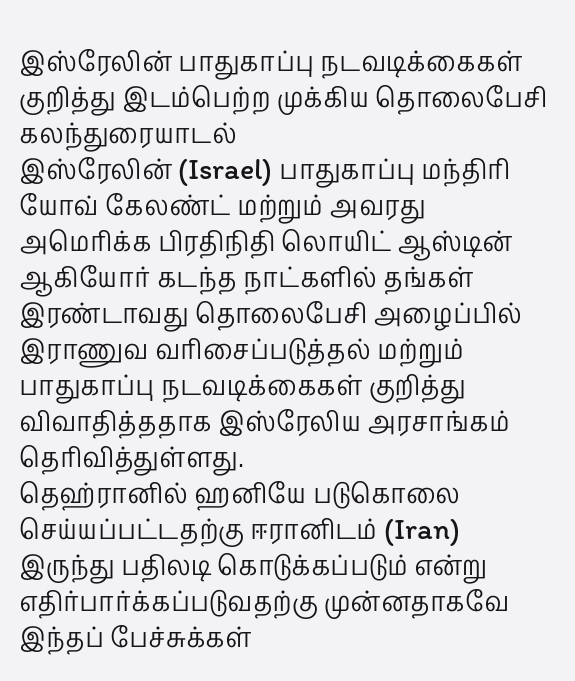இஸ்ரேலின் பாதுகாப்பு நடவடிக்கைகள் குறித்து இடம்பெற்ற முக்கிய தொலைபேசி கலந்துரையாடல்
இஸ்ரேலின் (Israel) பாதுகாப்பு மந்திரி யோவ் கேலண்ட் மற்றும் அவரது அமெரிக்க பிரதிநிதி லொயிட் ஆஸ்டின் ஆகியோர் கடந்த நாட்களில் தங்கள் இரண்டாவது தொலைபேசி அழைப்பில் இராணுவ வரிசைப்படுத்தல் மற்றும் பாதுகாப்பு நடவடிக்கைகள் குறித்து விவாதித்ததாக இஸ்ரேலிய அரசாங்கம் தெரிவித்துள்ளது.
தெஹ்ரானில் ஹனியே படுகொலை செய்யப்பட்டதற்கு ஈரானிடம் (Iran) இருந்து பதிலடி கொடுக்கப்படும் என்று எதிர்பார்க்கப்படுவதற்கு முன்னதாகவே இந்தப் பேச்சுக்கள்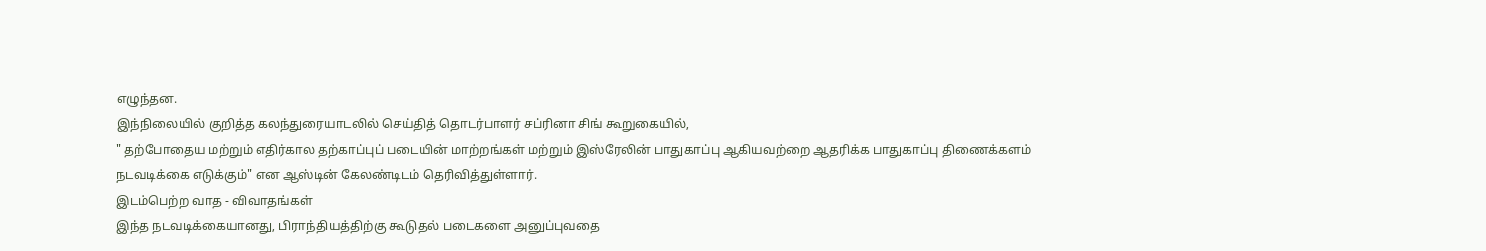எழுந்தன.
இந்நிலையில் குறித்த கலந்துரையாடலில் செய்தித் தொடர்பாளர் சப்ரினா சிங் கூறுகையில்,
" தற்போதைய மற்றும் எதிர்கால தற்காப்புப் படையின் மாற்றங்கள் மற்றும் இஸ்ரேலின் பாதுகாப்பு ஆகியவற்றை ஆதரிக்க பாதுகாப்பு திணைக்களம் நடவடிக்கை எடுக்கும்" என ஆஸ்டின் கேலண்டிடம் தெரிவித்துள்ளார்.
இடம்பெற்ற வாத - விவாதங்கள்
இந்த நடவடிக்கையானது, பிராந்தியத்திற்கு கூடுதல் படைகளை அனுப்புவதை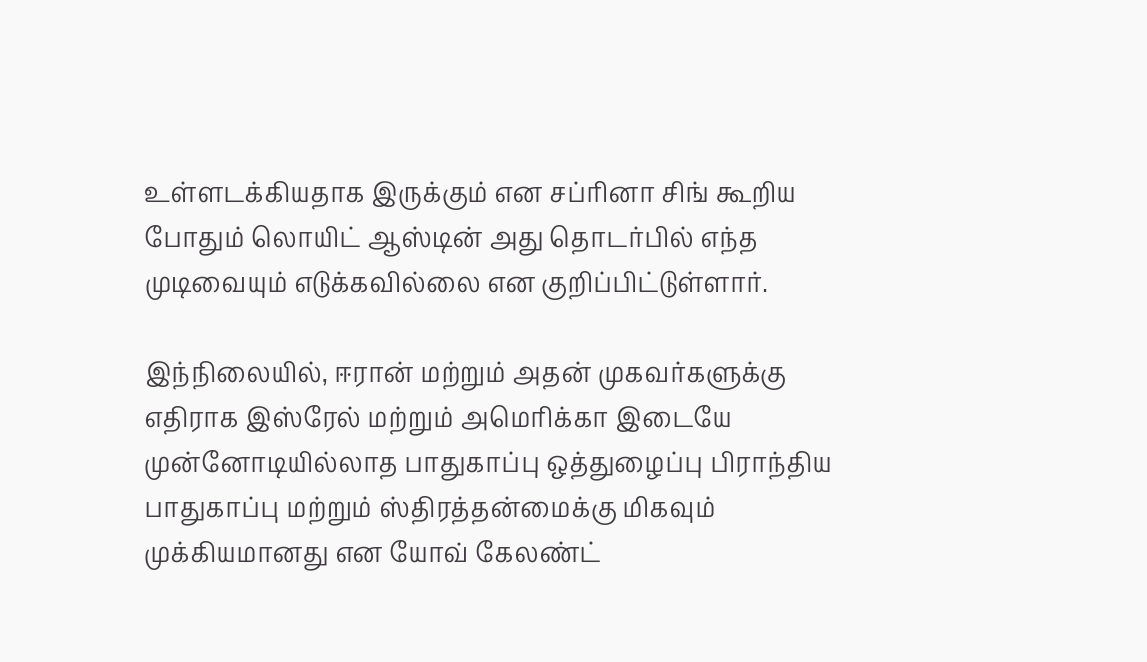உள்ளடக்கியதாக இருக்கும் என சப்ரினா சிங் கூறிய போதும் லொயிட் ஆஸ்டின் அது தொடர்பில் எந்த முடிவையும் எடுக்கவில்லை என குறிப்பிட்டுள்ளார்.

இந்நிலையில், ஈரான் மற்றும் அதன் முகவர்களுக்கு எதிராக இஸ்ரேல் மற்றும் அமெரிக்கா இடையே முன்னோடியில்லாத பாதுகாப்பு ஒத்துழைப்பு பிராந்திய பாதுகாப்பு மற்றும் ஸ்திரத்தன்மைக்கு மிகவும் முக்கியமானது என யோவ் கேலண்ட்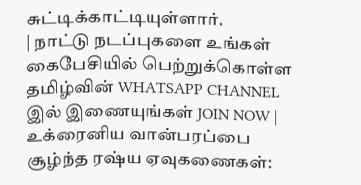சுட்டிக்காட்டியுள்ளார்.
| நாட்டு நடப்புகளை உங்கள் கைபேசியில் பெற்றுக்கொள்ள தமிழ்வின் WHATSAPP CHANNEL இல் இணையுங்கள் JOIN NOW |
உக்ரைனிய வான்பரப்பை சூழ்ந்த ரஷ்ய ஏவுகணைகள்: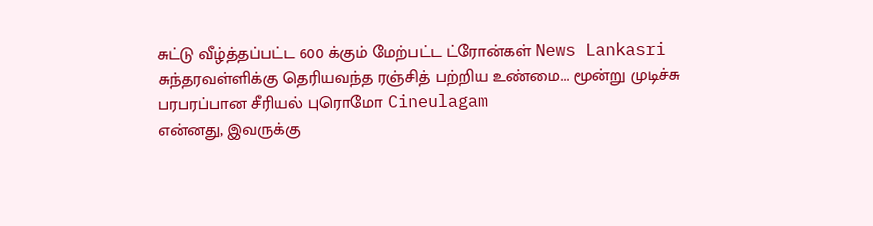சுட்டு வீழ்த்தப்பட்ட 600 க்கும் மேற்பட்ட ட்ரோன்கள் News Lankasri
சுந்தரவள்ளிக்கு தெரியவந்த ரஞ்சித் பற்றிய உண்மை... மூன்று முடிச்சு பரபரப்பான சீரியல் புரொமோ Cineulagam
என்னது, இவருக்கு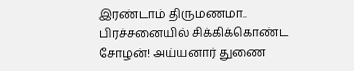இரண்டாம் திருமணமா.. பிரச்சனையில் சிக்கிக்கொண்ட சோழன்! அய்யனார் துணை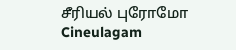சீரியல் புரோமோ Cineulagam